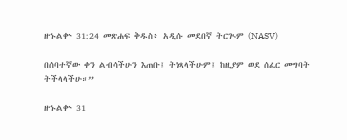ዘኁልቍ 31:24 መጽሐፍ ቅዱስ፥ አዲሱ መደበኛ ትርጒም (NASV)

በሰባተኛው ቀን ልብሳችሁን እጠቡ፤ ትነጻላችሁም፤ ከዚያም ወደ ሰፈር መግባት ትችላላችሁ።”

ዘኁልቍ 31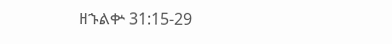ዘኁልቍ 31:15-29